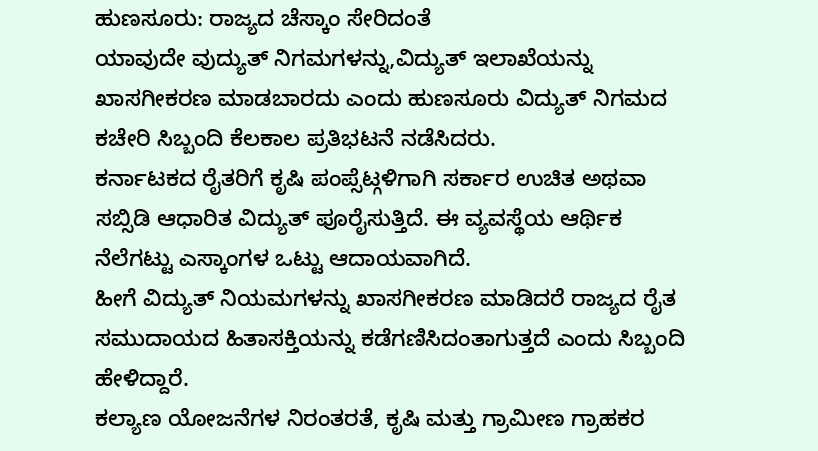ಹುಣಸೂರು: ರಾಜ್ಯದ ಚೆಸ್ಕಾಂ ಸೇರಿದಂತೆ
ಯಾವುದೇ ವುದ್ಯುತ್ ನಿಗಮಗಳನ್ನು,ವಿದ್ಯುತ್ ಇಲಾಖೆಯನ್ನು ಖಾಸಗೀಕರಣ ಮಾಡಬಾರದು ಎಂದು ಹುಣಸೂರು ವಿದ್ಯುತ್ ನಿಗಮದ ಕಚೇರಿ ಸಿಬ್ಬಂದಿ ಕೆಲಕಾಲ ಪ್ರತಿಭಟನೆ ನಡೆಸಿದರು.
ಕರ್ನಾಟಕದ ರೈತರಿಗೆ ಕೃಷಿ ಪಂಪ್ಸೆಟ್ಗಳಿಗಾಗಿ ಸರ್ಕಾರ ಉಚಿತ ಅಥವಾ ಸಬ್ಸಿಡಿ ಆಧಾರಿತ ವಿದ್ಯುತ್ ಪೂರೈಸುತ್ತಿದೆ. ಈ ವ್ಯವಸ್ಥೆಯ ಆರ್ಥಿಕ ನೆಲೆಗಟ್ಟು ಎಸ್ಕಾಂಗಳ ಒಟ್ಟು ಆದಾಯವಾಗಿದೆ.
ಹೀಗೆ ವಿದ್ಯುತ್ ನಿಯಮಗಳನ್ನು ಖಾಸಗೀಕರಣ ಮಾಡಿದರೆ ರಾಜ್ಯದ ರೈತ ಸಮುದಾಯದ ಹಿತಾಸಕ್ತಿಯನ್ನು ಕಡೆಗಣಿಸಿದಂತಾಗುತ್ತದೆ ಎಂದು ಸಿಬ್ಬಂದಿ ಹೇಳಿದ್ದಾರೆ.
ಕಲ್ಯಾಣ ಯೋಜನೆಗಳ ನಿರಂತರತೆ, ಕೃಷಿ ಮತ್ತು ಗ್ರಾಮೀಣ ಗ್ರಾಹಕರ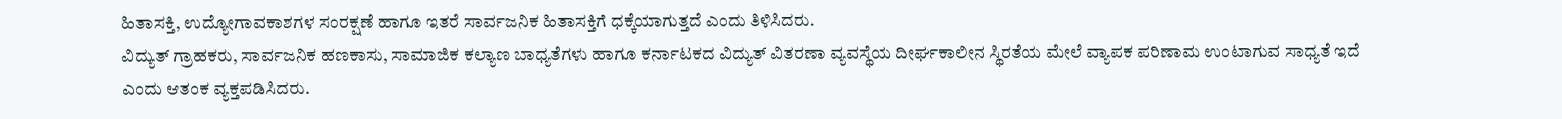ಹಿತಾಸಕ್ತಿ, ಉದ್ಯೋಗಾವಕಾಶಗಳ ಸಂರಕ್ಷಣೆ ಹಾಗೂ ಇತರೆ ಸಾರ್ವಜನಿಕ ಹಿತಾಸಕ್ತಿಗೆ ಧಕ್ಕೆಯಾಗುತ್ತದೆ ಎಂದು ತಿಳಿಸಿದರು.
ವಿದ್ಯುತ್ ಗ್ರಾಹಕರು, ಸಾರ್ವಜನಿಕ ಹಣಕಾಸು, ಸಾಮಾಜಿಕ ಕಲ್ಯಾಣ ಬಾಧ್ಯತೆಗಳು ಹಾಗೂ ಕರ್ನಾಟಕದ ವಿದ್ಯುತ್ ವಿತರಣಾ ವ್ಯವಸ್ಥೆಯ ದೀರ್ಘಕಾಲೀನ ಸ್ಥಿರತೆಯ ಮೇಲೆ ವ್ಯಾಪಕ ಪರಿಣಾಮ ಉಂಟಾಗುವ ಸಾಧ್ಯತೆ ಇದೆ ಎಂದು ಆತಂಕ ವ್ಯಕ್ತಪಡಿಸಿದರು.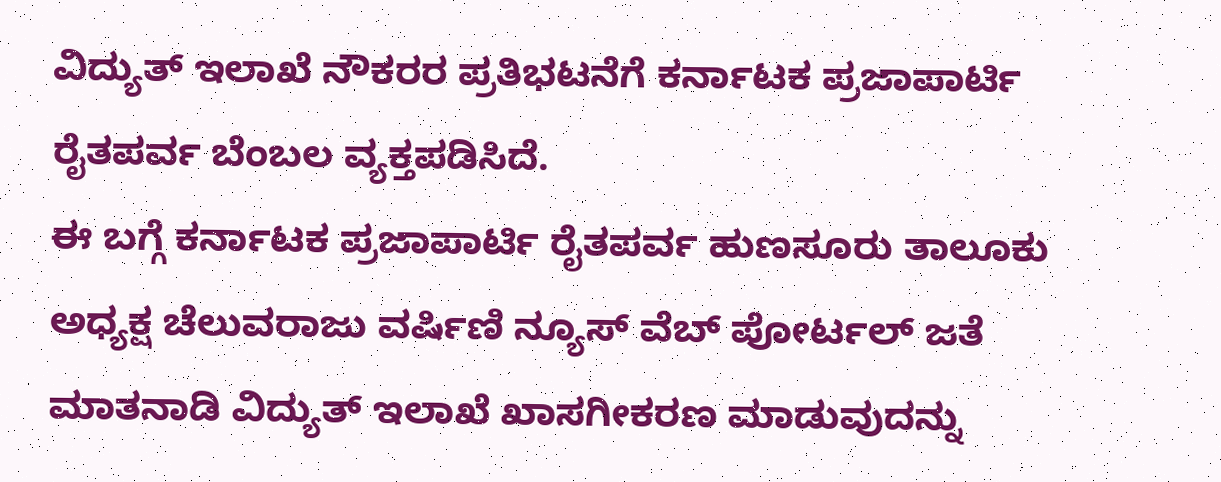ವಿದ್ಯುತ್ ಇಲಾಖೆ ನೌಕರರ ಪ್ರತಿಭಟನೆಗೆ ಕರ್ನಾಟಕ ಪ್ರಜಾಪಾರ್ಟಿ ರೈತಪರ್ವ ಬೆಂಬಲ ವ್ಯಕ್ತಪಡಿಸಿದೆ.
ಈ ಬಗ್ಗೆ ಕರ್ನಾಟಕ ಪ್ರಜಾಪಾರ್ಟಿ ರೈತಪರ್ವ ಹುಣಸೂರು ತಾಲೂಕು ಅಧ್ಯಕ್ಷ ಚೆಲುವರಾಜು ವರ್ಷಿಣಿ ನ್ಯೂಸ್ ವೆಬ್ ಪೋರ್ಟಲ್ ಜತೆ ಮಾತನಾಡಿ ವಿದ್ಯುತ್ ಇಲಾಖೆ ಖಾಸಗೀಕರಣ ಮಾಡುವುದನ್ನು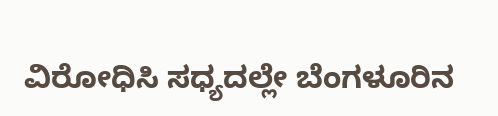ವಿರೋಧಿಸಿ ಸಧ್ಯದಲ್ಲೇ ಬೆಂಗಳೂರಿನ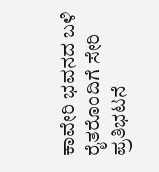ಕಾವೇರಿ ಭವನದ ಬಳಿ ರೈತರೊಂದಿಗೆ ಸೇರಿ ಪ್ರತಿಭಟನೆ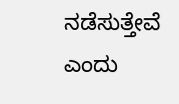ನಡೆಸುತ್ತೇವೆ ಎಂದು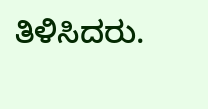ತಿಳಿಸಿದರು.